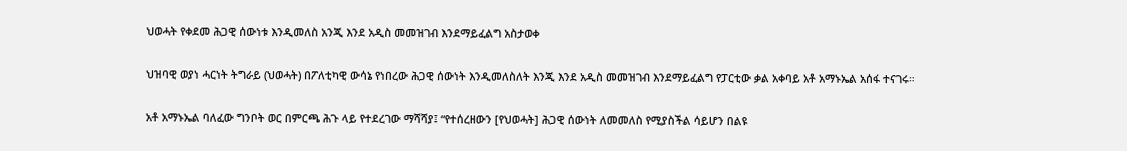ህወሓት የቀደመ ሕጋዊ ሰውነቱ እንዲመለስ አንጂ እንደ አዲስ መመዝገብ እንደማይፈልግ አስታወቀ

ህዝባዊ ወያነ ሓርነት ትግራይ (ህወሓት) በፖለቲካዊ ውሳኔ የነበረው ሕጋዊ ሰውነት እንዲመለስለት እንጂ እንደ አዲስ መመዝገብ እንደማይፈልግ የፓርቲው ቃል አቀባይ አቶ አማኑኤል አሰፋ ተናገሩ።

አቶ አማኑኤል ባለፈው ግንቦት ወር በምርጫ ሕጉ ላይ የተደረገው ማሻሻያ፤ “የተሰረዘውን [የህወሓት] ሕጋዊ ሰውነት ለመመለስ የሚያስችል ሳይሆን በልዩ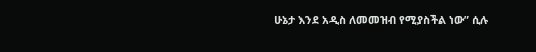ሁኔታ እንደ አዲስ ለመመዝብ የሚያስችል ነው” ሲሉ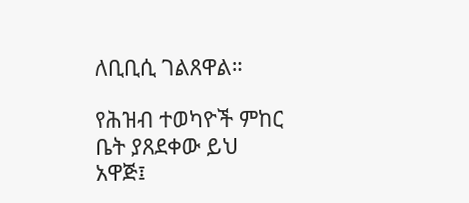ለቢቢሲ ገልጸዋል።

የሕዝብ ተወካዮች ምከር ቤት ያጸደቀው ይህ አዋጅ፤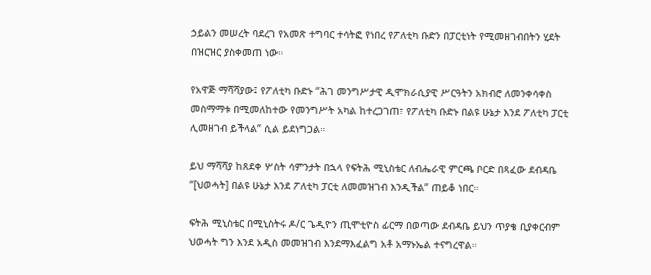ኃይልን መሠረት ባደረገ የአመጽ ተግባር ተሳትፎ የነበረ የፖለቲካ ቡድን በፓርቲነት የሚመዘገብበትን ሂደት በዝርዝር ያስቀመጠ ነው።

የአዋጅ ማሻሻያው፤ የፖለቲካ ቡድኑ “ሕገ መንግሥታዊ ዲሞክራሲያዊ ሥርዓትን አክብሮ ለመንቀሳቀስ መስማማቱ በሚመለከተው የመንግሥት አካል ከተረጋገጠ፣ የፖለቲካ ቡድኑ በልዩ ሁኔታ እንደ ፖለቲካ ፓርቲ ሊመዘገብ ይችላል” ሲል ይደነግጋል።

ይህ ማሻሻያ ከጸደቀ ሦስት ሳምንታት በኋላ የፍትሕ ሚኒስቴር ለብሔራዊ ምርጫ ቦርድ በጻፈው ደብዳቤ “[ህወሓት] በልዩ ሁኔታ እንደ ፖለቲካ ፓርቲ ለመመዝገብ እንዲችል” ጠይቆ ነበር።

ፍትሕ ሚኒስቴር በሚኒስትሩ ዶ/ር ጌዲዮን ጢሞቲዮስ ፊርማ በወጣው ደብዳቤ ይህን ጥያቄ ቢያቀርብም ህወሓት ግን እንደ አዲስ መመዝገብ እንደማእፈልግ አቶ አማኑኤል ተናግረዋል።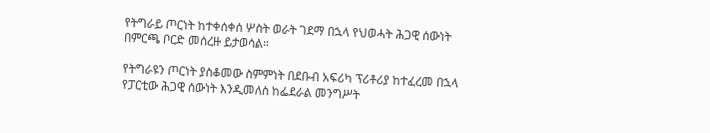የትግራይ ጦርነት ከተቀሰቀሰ ሦስት ወራት ገደማ በኋላ የህወሓት ሕጋዊ ሰውነት በምርጫ ቦርድ መሰረዙ ይታወሳል።

የትግራዩን ጦርነት ያስቆመው ስምምነት በደቡብ አፍሪካ ፕሪቶሪያ ከተፈረመ በኋላ የፓርቲው ሕጋዊ ሰውነት እንዲመለስ ከፌደራል መንግሥት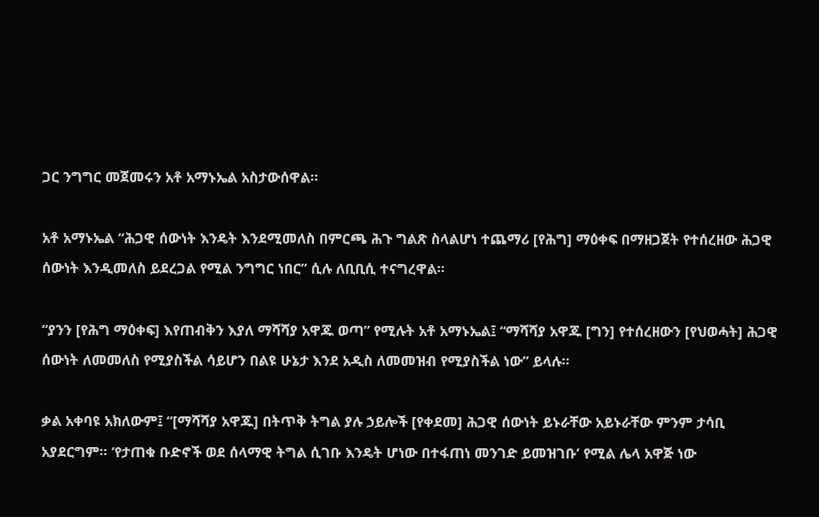ጋር ንግግር መጀመሩን አቶ አማኑኤል አስታውሰዋል።

አቶ አማኑኤል “ሕጋዊ ሰውነት እንዴት እንደሚመለስ በምርጫ ሕጉ ግልጽ ስላልሆነ ተጨማሪ [የሕግ] ማዕቀፍ በማዘጋጀት የተሰረዘው ሕጋዊ ሰውነት እንዲመለስ ይደረጋል የሚል ንግግር ነበር” ሲሉ ለቢቢሲ ተናግረዋል።

“ያንን [የሕግ ማዕቀፍ] እየጠብቅን እያለ ማሻሻያ አዋጁ ወጣ” የሚሉት አቶ አማኑኤል፤ “ማሻሻያ አዋጁ [ግን] የተሰረዘውን [የህወሓት] ሕጋዊ ሰውነት ለመመለስ የሚያስችል ሳይሆን በልዩ ሁኔታ እንደ አዲስ ለመመዝብ የሚያስችል ነው” ይላሉ።

ቃል አቀባዩ አክለውም፤ “[ማሻሻያ አዋጁ] በትጥቅ ትግል ያሉ ኃይሎች [የቀደመ] ሕጋዊ ሰውነት ይኑራቸው አይኑራቸው ምንም ታሳቢ አያደርግም። ‘የታጠቁ ቡድኖች ወደ ሰላማዊ ትግል ሲገቡ እንዴት ሆነው በተፋጠነ መንገድ ይመዝገቡ’ የሚል ሌላ አዋጅ ነው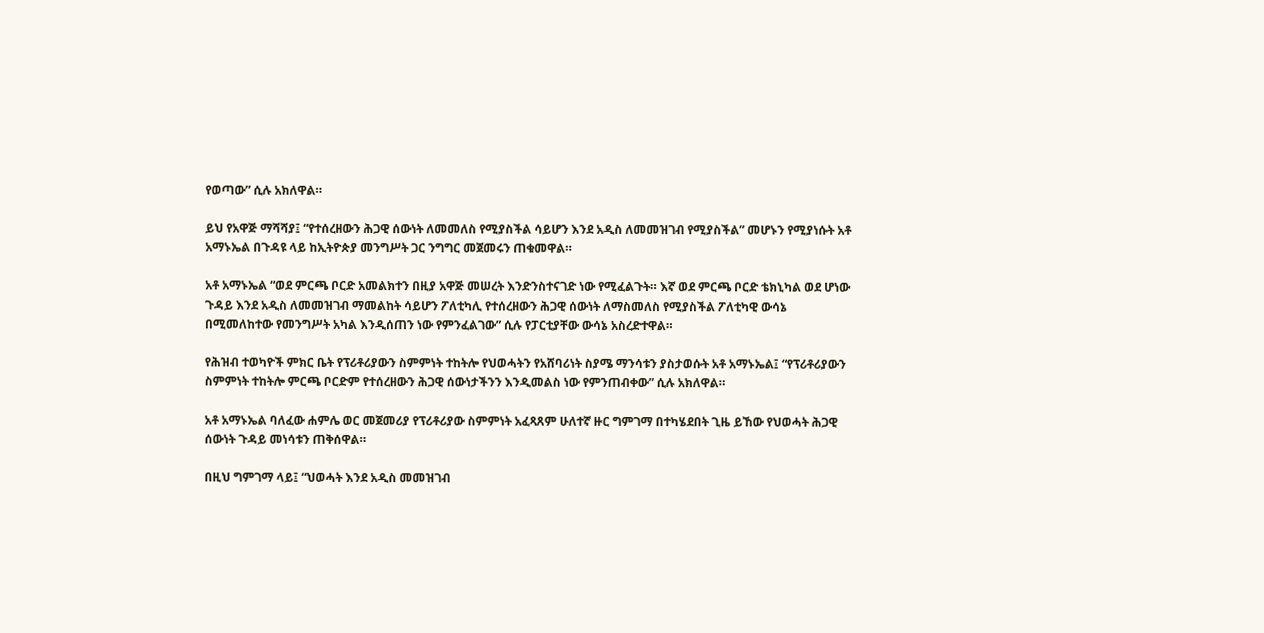የወጣው” ሲሉ አክለዋል።

ይህ የአዋጅ ማሻሻያ፤ “የተሰረዘውን ሕጋዊ ሰውነት ለመመለስ የሚያስችል ሳይሆን እንደ አዲስ ለመመዝገብ የሚያስችል” መሆኑን የሚያነሱት አቶ አማኑኤል በጉዳዩ ላይ ከኢትዮጵያ መንግሥት ጋር ንግግር መጀመሩን ጠቁመዋል።

አቶ አማኑኤል “ወደ ምርጫ ቦርድ አመልክተን በዚያ አዋጅ መሠረት እንድንስተናገድ ነው የሚፈልጉት። እኛ ወደ ምርጫ ቦርድ ቴክኒካል ወደ ሆነው ጉዳይ እንደ አዲስ ለመመዝገብ ማመልከት ሳይሆን ፖለቲካሊ የተሰረዘውን ሕጋዊ ሰውነት ለማስመለስ የሚያስችል ፖለቲካዊ ውሳኔ በሚመለከተው የመንግሥት አካል እንዲሰጠን ነው የምንፈልገው” ሲሉ የፓርቲያቸው ውሳኔ አስረድተዋል።

የሕዝብ ተወካዮች ምክር ቤት የፕሪቶሪያውን ስምምነት ተከትሎ የህወሓትን የአሸባሪነት ስያሜ ማንሳቱን ያስታወሱት አቶ አማኑኤል፤ “የፕሪቶሪያውን ስምምነት ተከትሎ ምርጫ ቦርድም የተሰረዘውን ሕጋዊ ሰውነታችንን እንዲመልስ ነው የምንጠብቀው” ሲሉ አክለዋል።

አቶ አማኑኤል ባለፈው ሐምሌ ወር መጀመሪያ የፕሪቶሪያው ስምምነት አፈጻጸም ሁለተኛ ዙር ግምገማ በተካሄደበት ጊዜ ይኸው የህወሓት ሕጋዊ ሰውነት ጉዳይ መነሳቱን ጠቅሰዋል።

በዚህ ግምገማ ላይ፤ “ህወሓት እንደ አዲስ መመዝገብ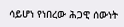ሳይሆነ የነበረው ሕጋዊ ሰውነት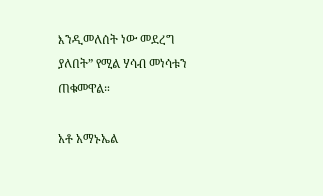እንዲመለሰት ነው መደረግ ያለበት” የሚል ሃሳብ መነሳቱን ጠቁመዋል።

አቶ አማኑኤል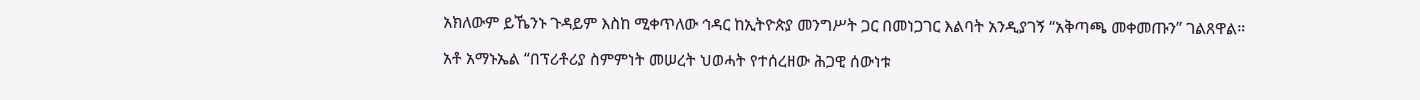አክለውም ይኼንኑ ጉዳይም እስከ ሚቀጥለው ኅዳር ከኢትዮጵያ መንግሥት ጋር በመነጋገር እልባት አንዲያገኝ “አቅጣጫ መቀመጡን” ገልጸዋል።

አቶ አማኑኤል “በፕሪቶሪያ ስምምነት መሠረት ህወሓት የተሰረዘው ሕጋዊ ሰውነቱ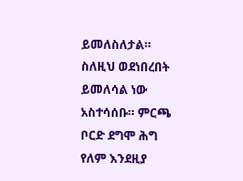ይመለስለታል። ስለዚህ ወደነበረበት ይመለሳል ነው አስተሳሰቡ። ምርጫ ቦርድ ደግሞ ሕግ የለም እንደዚያ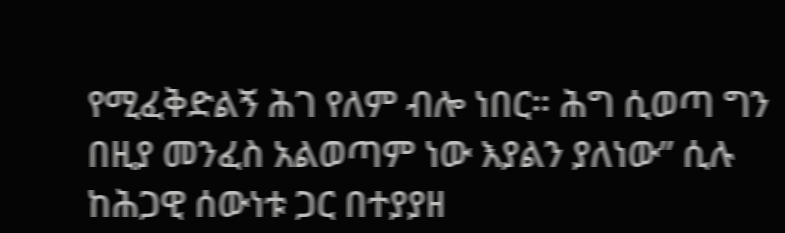የሚፈቅድልኝ ሕገ የለም ብሎ ነበር። ሕግ ሲወጣ ግን በዚያ መንፈስ አልወጣም ነው እያልን ያለነው” ሲሉ ከሕጋዊ ሰውነቱ ጋር በተያያዘ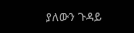ያለውን ጉዳይ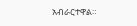አብራርተዋል።